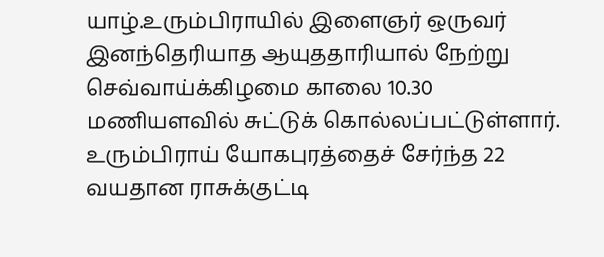யாழ்.உரும்பிராயில் இளைஞர் ஒருவர் இனந்தெரியாத ஆயுததாரியால் நேற்று செவ்வாய்க்கிழமை காலை 10.30 மணியளவில் சுட்டுக் கொல்லப்பட்டுள்ளார்.
உரும்பிராய் யோகபுரத்தைச் சேர்ந்த 22 வயதான ராசுக்குட்டி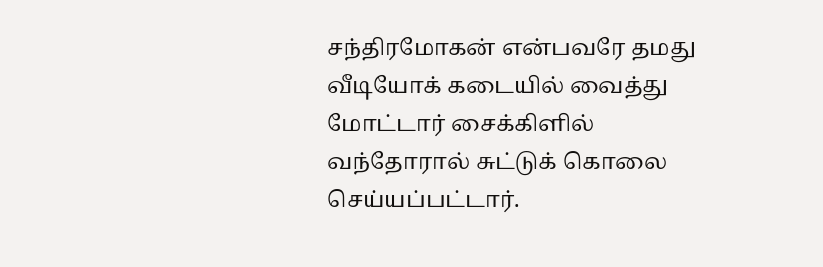சந்திரமோகன் என்பவரே தமது வீடியோக் கடையில் வைத்து மோட்டார் சைக்கிளில் வந்தோரால் சுட்டுக் கொலை செய்யப்பட்டார்.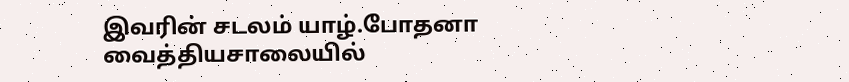இவரின் சடலம் யாழ்.போதனா வைத்தியசாலையில்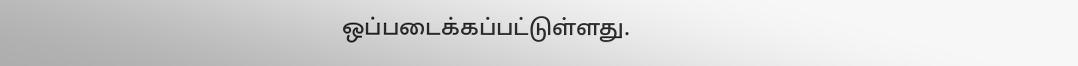ஒப்படைக்கப்பட்டுள்ளது.